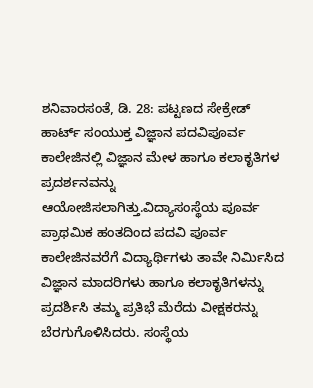ಶನಿವಾರಸಂತೆ, ಡಿ. 28: ಪಟ್ಟಣದ ಸೇಕ್ರೇಡ್ ಹಾರ್ಟ್ ಸಂಯುಕ್ತ ವಿಜ್ಞಾನ ಪದವಿಪೂರ್ವ ಕಾಲೇಜಿನಲ್ಲಿ ವಿಜ್ಞಾನ ಮೇಳ ಹಾಗೂ ಕಲಾಕೃತಿಗಳ ಪ್ರದರ್ಶನವನ್ನು ಆಯೋಜಿಸಲಾಗಿತ್ತು.ವಿದ್ಯಾಸಂಸ್ಥೆಯ ಪೂರ್ವ ಪ್ರಾಥಮಿಕ ಹಂತದಿಂದ ಪದವಿ ಪೂರ್ವ ಕಾಲೇಜಿನವರೆಗೆ ವಿದ್ಯಾರ್ಥಿಗಳು ತಾವೇ ನಿರ್ಮಿಸಿದ ವಿಜ್ಞಾನ ಮಾದರಿಗಳು ಹಾಗೂ ಕಲಾಕೃತಿಗಳನ್ನು ಪ್ರದರ್ಶಿಸಿ ತಮ್ಮ ಪ್ರತಿಭೆ ಮೆರೆದು ವೀಕ್ಷಕರನ್ನು ಬೆರಗುಗೊಳಿಸಿದರು. ಸಂಸ್ಥೆಯ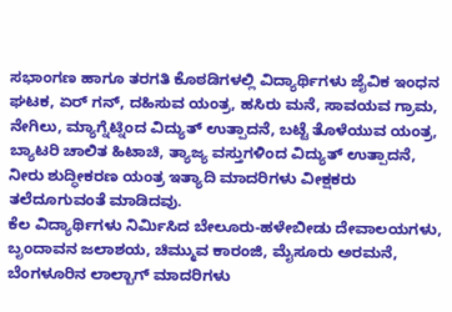ಸಭಾಂಗಣ ಹಾಗೂ ತರಗತಿ ಕೊಠಡಿಗಳಲ್ಲಿ ವಿದ್ಯಾರ್ಥಿಗಳು ಜೈವಿಕ ಇಂಧನ ಘಟಕ, ಏರ್ ಗನ್, ದಹಿಸುವ ಯಂತ್ರ, ಹಸಿರು ಮನೆ, ಸಾವಯವ ಗ್ರಾಮ, ನೇಗಿಲು, ಮ್ಯಾಗ್ನೆಟ್ನಿಂದ ವಿದ್ಯುತ್ ಉತ್ಪಾದನೆ, ಬಟ್ಟೆ ತೊಳೆಯುವ ಯಂತ್ರ, ಬ್ಯಾಟರಿ ಚಾಲಿತ ಹಿಟಾಚಿ, ತ್ಯಾಜ್ಯ ವಸ್ತುಗಳಿಂದ ವಿದ್ಯುತ್ ಉತ್ಪಾದನೆ, ನೀರು ಶುದ್ಧೀಕರಣ ಯಂತ್ರ ಇತ್ಯಾದಿ ಮಾದರಿಗಳು ವೀಕ್ಷಕರು ತಲೆದೂಗುವಂತೆ ಮಾಡಿದವು.
ಕೆಲ ವಿದ್ಯಾರ್ಥಿಗಳು ನಿರ್ಮಿಸಿದ ಬೇಲೂರು-ಹಳೇಬೀಡು ದೇವಾಲಯಗಳು, ಬೃಂದಾವನ ಜಲಾಶಯ, ಚಿಮ್ಮುವ ಕಾರಂಜಿ, ಮೈಸೂರು ಅರಮನೆ, ಬೆಂಗಳೂರಿನ ಲಾಲ್ಬಾಗ್ ಮಾದರಿಗಳು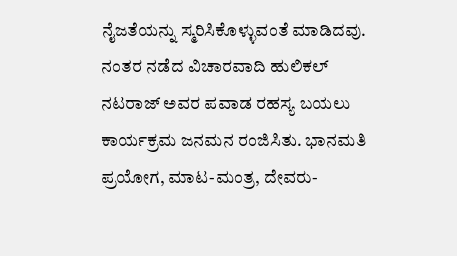ನೈಜತೆಯನ್ನು ಸ್ಮರಿಸಿಕೊಳ್ಳುವಂತೆ ಮಾಡಿದವು.
ನಂತರ ನಡೆದ ವಿಚಾರವಾದಿ ಹುಲಿಕಲ್ ನಟರಾಜ್ ಅವರ ಪವಾಡ ರಹಸ್ಯ ಬಯಲು ಕಾರ್ಯಕ್ರಮ ಜನಮನ ರಂಜಿಸಿತು. ಭಾನಮತಿ ಪ್ರಯೋಗ, ಮಾಟ-ಮಂತ್ರ, ದೇವರು-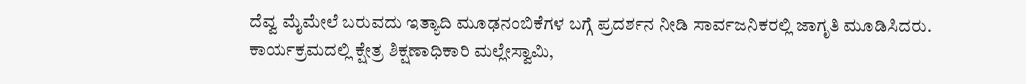ದೆವ್ವ ಮೈಮೇಲೆ ಬರುವದು ಇತ್ಯಾದಿ ಮೂಢನಂಬಿಕೆಗಳ ಬಗ್ಗೆ ಪ್ರದರ್ಶನ ನೀಡಿ ಸಾರ್ವಜನಿಕರಲ್ಲಿ ಜಾಗೃತಿ ಮೂಡಿಸಿದರು. ಕಾರ್ಯಕ್ರಮದಲ್ಲಿ ಕ್ಷೇತ್ರ ಶಿಕ್ಷಣಾಧಿಕಾರಿ ಮಲ್ಲೇಸ್ವಾಮಿ,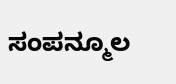ಸಂಪನ್ಮೂಲ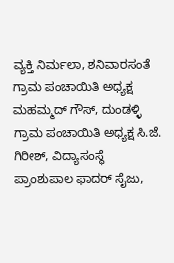ವ್ಯಕ್ತಿ ನಿರ್ಮಲಾ, ಶನಿವಾರಸಂತೆ ಗ್ರಾಮ ಪಂಚಾಯಿತಿ ಅಧ್ಯಕ್ಷ ಮಹಮ್ಮದ್ ಗೌಸ್, ದುಂಡಳ್ಳಿ ಗ್ರಾಮ ಪಂಚಾಯಿತಿ ಅಧ್ಯಕ್ಷ ಸಿ.ಜೆ. ಗಿರೀಶ್, ವಿದ್ಯಾಸಂಸ್ಥೆ ಪ್ರಾಂಶುಪಾಲ ಫಾದರ್ ಸೈಜು,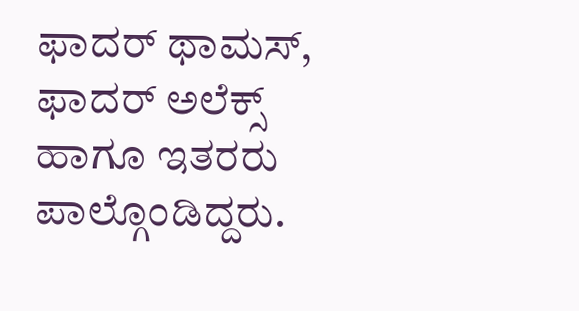ಫಾದರ್ ಥಾಮಸ್, ಫಾದರ್ ಅಲೆಕ್ಸ್ ಹಾಗೂ ಇತರರು ಪಾಲ್ಗೊಂಡಿದ್ದರು.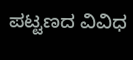ಪಟ್ಟಣದ ವಿವಿಧ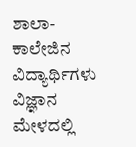ಶಾಲಾ-ಕಾಲೇಜಿನ ವಿದ್ಯಾರ್ಥಿಗಳು ವಿಜ್ಞಾನ ಮೇಳದಲ್ಲಿ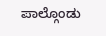ಪಾಲ್ಗೊಂಡು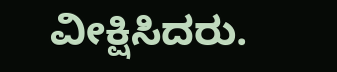ವೀಕ್ಷಿಸಿದರು.